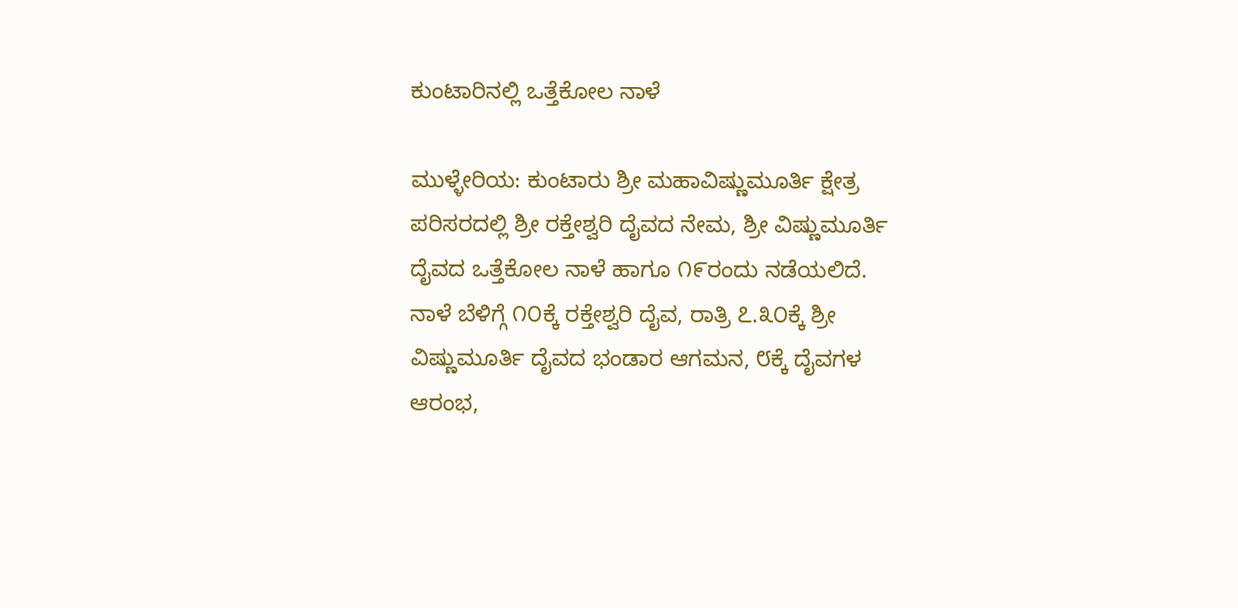ಕುಂಟಾರಿನಲ್ಲಿ ಒತ್ತೆಕೋಲ ನಾಳೆ

ಮುಳ್ಳೇರಿಯ: ಕುಂಟಾರು ಶ್ರೀ ಮಹಾವಿಷ್ಣುಮೂರ್ತಿ ಕ್ಷೇತ್ರ ಪರಿಸರದಲ್ಲಿ ಶ್ರೀ ರಕ್ತೇಶ್ವರಿ ದೈವದ ನೇಮ, ಶ್ರೀ ವಿಷ್ಣುಮೂರ್ತಿ ದೈವದ ಒತ್ತೆಕೋಲ ನಾಳೆ ಹಾಗೂ ೧೯ರಂದು ನಡೆಯಲಿದೆ. ನಾಳೆ ಬೆಳಿಗ್ಗೆ ೧೦ಕ್ಕೆ ರಕ್ತೇಶ್ವರಿ ದೈವ, ರಾತ್ರಿ ೭.೩೦ಕ್ಕೆ ಶ್ರೀ ವಿಷ್ಣುಮೂರ್ತಿ ದೈವದ ಭಂಡಾರ ಆಗಮನ, ೮ಕ್ಕೆ ದೈವಗಳ ಆರಂಭ,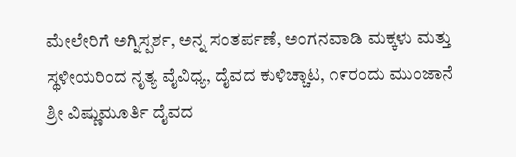ಮೇಲೇರಿಗೆ ಅಗ್ನಿಸ್ಪರ್ಶ, ಅನ್ನ ಸಂತರ್ಪಣೆ, ಅಂಗನವಾಡಿ ಮಕ್ಕಳು ಮತ್ತು ಸ್ಥಳೀಯರಿಂದ ನೃತ್ಯ ವೈವಿಧ್ಯ, ದೈವದ ಕುಳಿಚ್ಚಾಟ, ೧೯ರಂದು ಮುಂಜಾನೆ ಶ್ರೀ ವಿಷ್ಣುಮೂರ್ತಿ ದೈವದ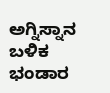ಅಗ್ನಿಸ್ನಾನ ಬಳಿಕ ಭಂಡಾರ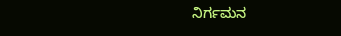ನಿರ್ಗಮನ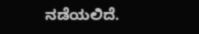ನಡೆಯಲಿದೆ.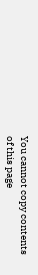You cannot copy contents of this page